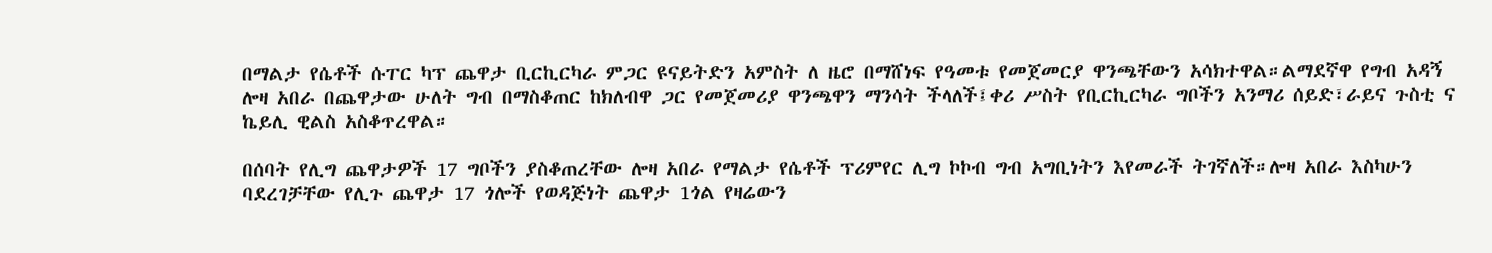በማልታ የሴቶች ሱፐር ካፕ ጨዋታ ቢርኪርካራ ምጋር ዩናይትድን አምስት ለ ዜሮ በማሸነፍ የዓመቱ የመጀመርያ ዋንጫቸውን አሳክተዋል።ልማደኛዋ የግብ አዳኝ ሎዛ አበራ በጨዋታው ሁለት ግብ በማስቆጠር ከክለብዋ ጋር የመጀመሪያ ዋንጫዋን ማንሳት ችላለች፤ቀሪ ሥስት የቢርኪርካራ ግቦችን አንማሪ ሰይድ፣ራይና ጉስቲ ና ኬይሊ ዊልስ አስቆጥረዋል።

በሰባት የሊግ ጨዋታዎች 17 ግቦችን ያስቆጠረቸው ሎዛ አበራ የማልታ የሴቶች ፕሪምየር ሊግ ኮኮብ ግብ አግቢነትን እየመራች ትገኛለች።ሎዛ አበራ እስካሁን ባደረገቻቸው የሊጉ ጨዋታ 17 ጎሎች የወዳጅነት ጨዋታ 1ጎል የዛሬውን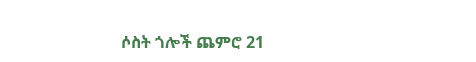ሶስት ጎሎች ጨምሮ 21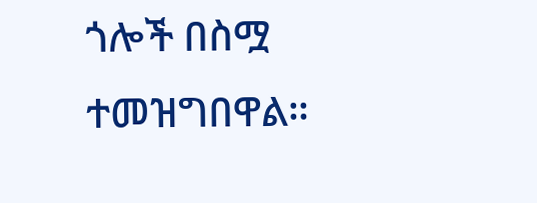ጎሎች በስሟ ተመዝግበዋል።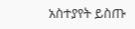አስተያየት ይስጡ